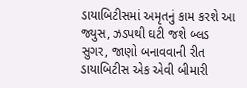ડાયાબિટીસમાં અમૃતનું કામ કરશે આ જ્યુસ, ઝડપથી ઘટી જશે બ્લડ સુગર, જાણો બનાવવાની રીત
ડાયાબિટીસ એક એવી બીમારી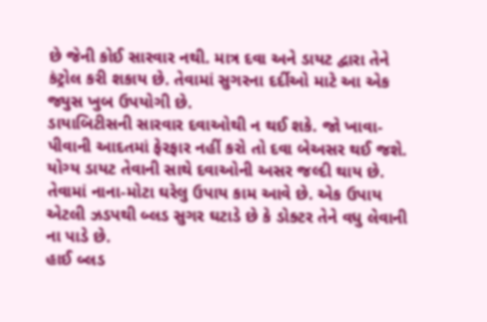છે જેની કોઈ સારવાર નથી. માત્ર દવા અને ડાયટ દ્વારા તેને કંટ્રોલ કરી શકાય છે. તેવામાં સુગરના દર્દીઓ માટે આ એક જ્યુસ ખુબ ઉપયોગી છે.
ડાયાબિટીસની સારવાર દવાઓથી ન થઈ શકે. જો ખાવા-પીવાની આદતમાં ફેરફાર નહીં કરો તો દવા બેઅસર થઈ જશે. યોગ્ય ડાયટ તેવાની સાથે દવાઓની અસર જલ્દી થાય છે. તેવામાં નાના-મોટા ઘરેલુ ઉપાય કામ આવે છે. એક ઉપાય એટલી ઝડપથી બ્લડ સુગર ઘટાડે છે કે ડોક્ટર તેને વધુ લેવાની ના પાડે છે.
હાઈ બ્લડ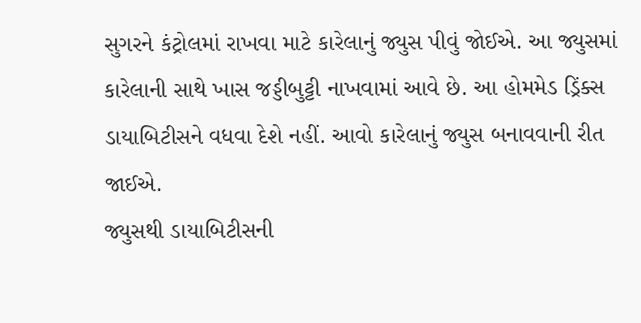સુગરને કંટ્રોલમાં રાખવા માટે કારેલાનું જ્યુસ પીવું જોઈએ. આ જ્યુસમાં કારેલાની સાથે ખાસ જડ્ડીબુટ્ટી નાખવામાં આવે છે. આ હોમમેડ ડ્રિંક્સ ડાયાબિટીસને વધવા દેશે નહીં. આવો કારેલાનું જ્યુસ બનાવવાની રીત જાઈએ.
જ્યુસથી ડાયાબિટીસની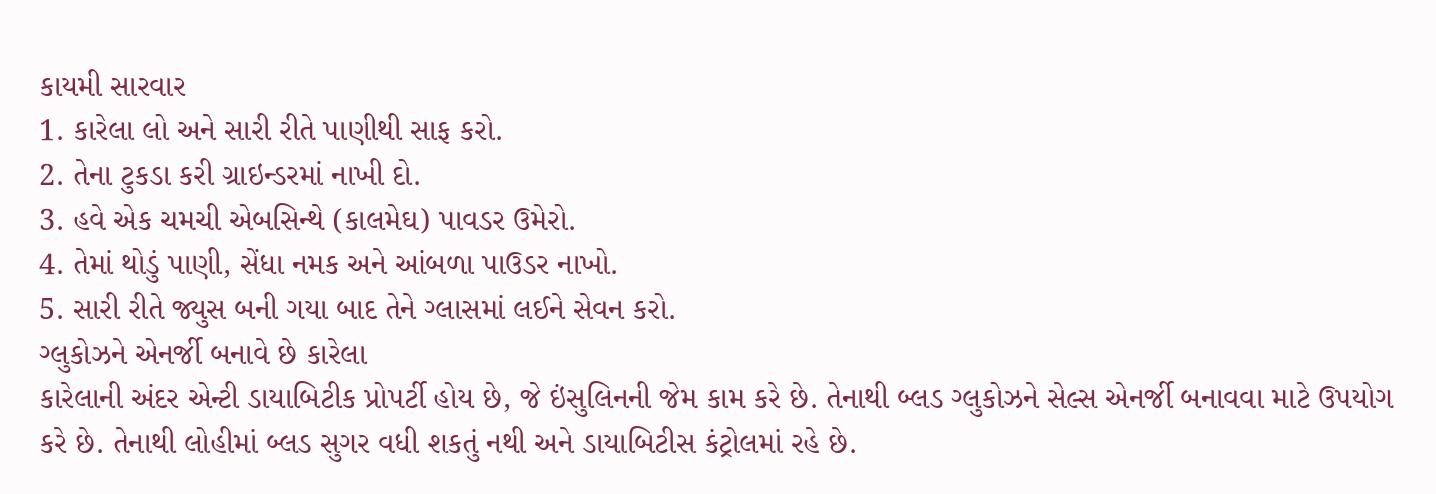કાયમી સારવાર
1. કારેલા લો અને સારી રીતે પાણીથી સાફ કરો.
2. તેના ટુકડા કરી ગ્રાઇન્ડરમાં નાખી દો.
3. હવે એક ચમચી એબસિન્થે (કાલમેઘ) પાવડર ઉમેરો.
4. તેમાં થોડું પાણી, સેંધા નમક અને આંબળા પાઉડર નાખો.
5. સારી રીતે જ્યુસ બની ગયા બાદ તેને ગ્લાસમાં લઈને સેવન કરો.
ગ્લુકોઝને એનર્જી બનાવે છે કારેલા
કારેલાની અંદર એન્ટી ડાયાબિટીક પ્રોપર્ટી હોય છે, જે ઇંસુલિનની જેમ કામ કરે છે. તેનાથી બ્લડ ગ્લુકોઝને સેલ્સ એનર્જી બનાવવા માટે ઉપયોગ કરે છે. તેનાથી લોહીમાં બ્લડ સુગર વધી શકતું નથી અને ડાયાબિટીસ કંટ્રોલમાં રહે છે.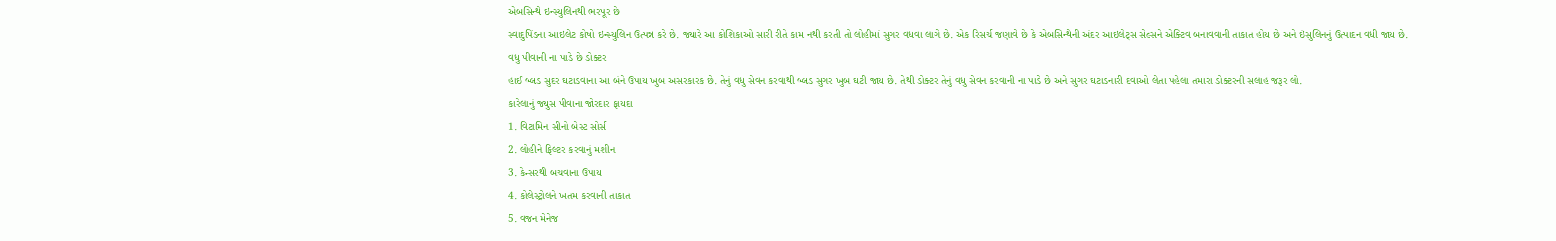એબસિન્થે ઇન્સ્યુલિનથી ભરપૂર છે
સ્વાદુપિંડના આઇલેટ કોષો ઇન્સ્યુલિન ઉત્પન્ન કરે છે. જ્યારે આ કોશિકાઓ સારી રીતે કામ નથી કરતી તો લોહીમાં સુગર વધવા લાગે છે. એક રિસર્ચ જણાવે છે કે એબસિન્થેની અંદર આઇલેટ્સ સેલ્સને એક્ટિવ બનાવવાની તાકાત હોય છે અને ઇંસુલિનનું ઉત્પાદન વધી જાય છે.
વધુ પીવાની ના પાડે છે ડોક્ટર
હાઈ બ્લડ સુદર ઘટાડવાના આ બંને ઉપાય ખુબ અસરકારક છે. તેનું વધુ સેવન કરવાથી બ્લડ સુગર ખુબ ઘટી જાય છે. તેથી ડોક્ટર તેનું વધુ સેવન કરવાની ના પાડે છે અને સુગર ઘટાડનારી દવાઓ લેતા પહેલા તમારા ડોક્ટરની સલાહ જરૂર લો.
કારેલાનું જ્યુસ પીવાના જોરદાર ફાયદા
1. વિટામિન સીનો બેસ્ટ સોર્સ
2. લોહીને ફિલ્ટર કરવાનું મશીન
3. કેન્સરથી બચવાના ઉપાય
4. કોલેસ્ટ્રોલને ખતમ કરવાની તાકાત
5. વજન મેનેજ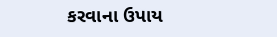કરવાના ઉપાય